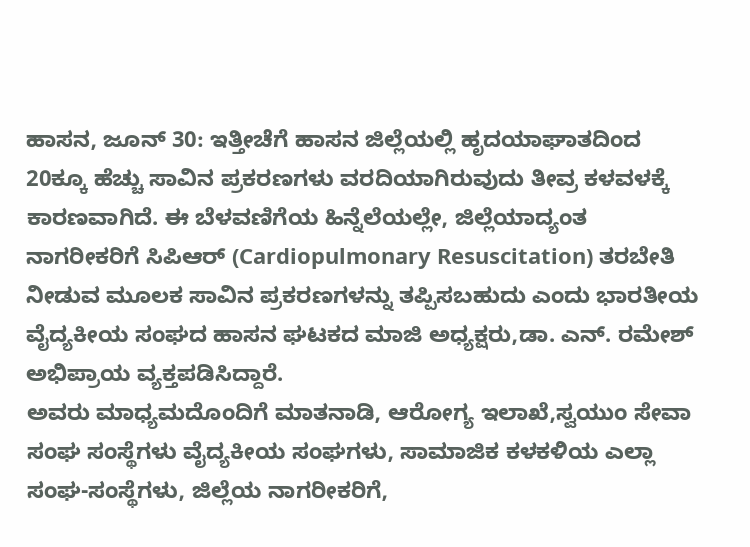ಹಾಸನ, ಜೂನ್ 30: ಇತ್ತೀಚೆಗೆ ಹಾಸನ ಜಿಲ್ಲೆಯಲ್ಲಿ ಹೃದಯಾಘಾತದಿಂದ 20ಕ್ಕೂ ಹೆಚ್ಚು ಸಾವಿನ ಪ್ರಕರಣಗಳು ವರದಿಯಾಗಿರುವುದು ತೀವ್ರ ಕಳವಳಕ್ಕೆ ಕಾರಣವಾಗಿದೆ. ಈ ಬೆಳವಣಿಗೆಯ ಹಿನ್ನೆಲೆಯಲ್ಲೇ, ಜಿಲ್ಲೆಯಾದ್ಯಂತ ನಾಗರೀಕರಿಗೆ ಸಿಪಿಆರ್ (Cardiopulmonary Resuscitation) ತರಬೇತಿ ನೀಡುವ ಮೂಲಕ ಸಾವಿನ ಪ್ರಕರಣಗಳನ್ನು ತಪ್ಪಿಸಬಹುದು ಎಂದು ಭಾರತೀಯ ವೈದ್ಯಕೀಯ ಸಂಘದ ಹಾಸನ ಘಟಕದ ಮಾಜಿ ಅಧ್ಯಕ್ಷರು,ಡಾ. ಎನ್. ರಮೇಶ್ ಅಭಿಪ್ರಾಯ ವ್ಯಕ್ತಪಡಿಸಿದ್ದಾರೆ.
ಅವರು ಮಾಧ್ಯಮದೊಂದಿಗೆ ಮಾತನಾಡಿ, ಆರೋಗ್ಯ ಇಲಾಖೆ,ಸ್ವಯುಂ ಸೇವಾ ಸಂಘ ಸಂಸ್ಥೆಗಳು ವೈದ್ಯಕೀಯ ಸಂಘಗಳು, ಸಾಮಾಜಿಕ ಕಳಕಳಿಯ ಎಲ್ಲಾ ಸಂಘ-ಸಂಸ್ಥೆಗಳು, ಜಿಲ್ಲೆಯ ನಾಗರೀಕರಿಗೆ,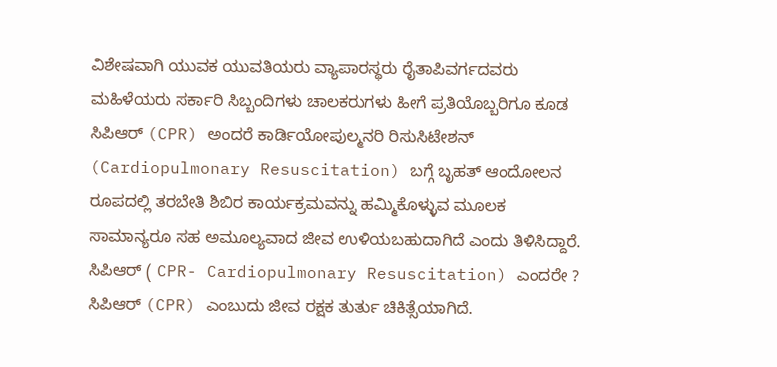ವಿಶೇಷವಾಗಿ ಯುವಕ ಯುವತಿಯರು ವ್ಯಾಪಾರಸ್ಥರು ರೈತಾಪಿವರ್ಗದವರು ಮಹಿಳೆಯರು ಸರ್ಕಾರಿ ಸಿಬ್ಬಂದಿಗಳು ಚಾಲಕರುಗಳು ಹೀಗೆ ಪ್ರತಿಯೊಬ್ಬರಿಗೂ ಕೂಡ ಸಿಪಿಆರ್ (CPR) ಅಂದರೆ ಕಾರ್ಡಿಯೋಪುಲ್ಮನರಿ ರಿಸುಸಿಟೇಶನ್ (Cardiopulmonary Resuscitation) ಬಗ್ಗೆ ಬೃಹತ್ ಆಂದೋಲನ ರೂಪದಲ್ಲಿ ತರಬೇತಿ ಶಿಬಿರ ಕಾರ್ಯಕ್ರಮವನ್ನು ಹಮ್ಮಿಕೊಳ್ಳುವ ಮೂಲಕ ಸಾಮಾನ್ಯರೂ ಸಹ ಅಮೂಲ್ಯವಾದ ಜೀವ ಉಳಿಯಬಹುದಾಗಿದೆ ಎಂದು ತಿಳಿಸಿದ್ದಾರೆ.
ಸಿಪಿಆರ್ ( CPR- Cardiopulmonary Resuscitation) ಎಂದರೇ ?
ಸಿಪಿಆರ್ (CPR) ಎಂಬುದು ಜೀವ ರಕ್ಷಕ ತುರ್ತು ಚಿಕಿತ್ಸೆಯಾಗಿದೆ.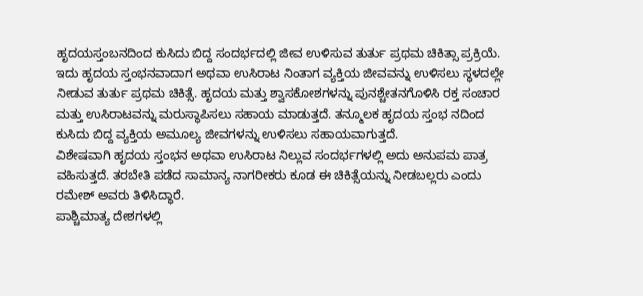ಹೃದಯಸ್ತಂಬನದಿಂದ ಕುಸಿದು ಬಿದ್ದ ಸಂದರ್ಭದಲ್ಲಿ ಜೀವ ಉಳಿಸುವ ತುರ್ತು ಪ್ರಥಮ ಚಿಕಿತ್ಸಾ ಪ್ರಕ್ರಿಯೆ. ಇದು ಹೃದಯ ಸ್ತಂಭನವಾದಾಗ ಅಥವಾ ಉಸಿರಾಟ ನಿಂತಾಗ ವ್ಯಕ್ತಿಯ ಜೀವವನ್ನು ಉಳಿಸಲು ಸ್ಥಳದಲ್ಲೇ ನೀಡುವ ತುರ್ತು ಪ್ರಥಮ ಚಿಕಿತ್ಸೆ. ಹೃದಯ ಮತ್ತು ಶ್ವಾಸಕೋಶಗಳನ್ನು ಪುನಶ್ಚೇತನಗೊಳಿಸಿ ರಕ್ತ ಸಂಚಾರ ಮತ್ತು ಉಸಿರಾಟವನ್ನು ಮರುಸ್ಥಾಪಿಸಲು ಸಹಾಯ ಮಾಡುತ್ತದೆ. ತನ್ಮೂಲಕ ಹೃದಯ ಸ್ತಂಭ ನದಿಂದ ಕುಸಿದು ಬಿದ್ದ ವ್ಯಕ್ತಿಯ ಅಮೂಲ್ಯ ಜೀವಗಳನ್ನು ಉಳಿಸಲು ಸಹಾಯವಾಗುತ್ತದೆ.
ವಿಶೇಷವಾಗಿ ಹೃದಯ ಸ್ತಂಭನ ಅಥವಾ ಉಸಿರಾಟ ನಿಲ್ಲುವ ಸಂದರ್ಭಗಳಲ್ಲಿ ಅದು ಅನುಪಮ ಪಾತ್ರ ವಹಿಸುತ್ತದೆ. ತರಬೇತಿ ಪಡೆದ ಸಾಮಾನ್ಯ ನಾಗರೀಕರು ಕೂಡ ಈ ಚಿಕಿತ್ಸೆಯನ್ನು ನೀಡಬಲ್ಲರು ಎಂದು ರಮೇಶ್ ಅವರು ತಿಳಿಸಿದ್ಧಾರೆ.
ಪಾಶ್ಚಿಮಾತ್ಯ ದೇಶಗಳಲ್ಲಿ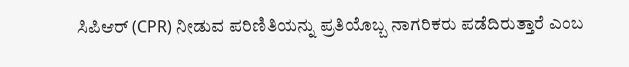ಸಿಪಿಆರ್ (CPR) ನೀಡುವ ಪರಿಣಿತಿಯನ್ನು ಪ್ರತಿಯೊಬ್ಬ ನಾಗರಿಕರು ಪಡೆದಿರುತ್ತಾರೆ ಎಂಬ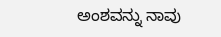ಅಂಶವನ್ನು ನಾವು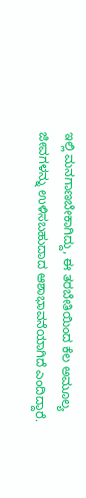ಇಲ್ಲಿ ಮನಗಾಣಬೇಕಾಗಿದ್ದು, ಈ ತರಬೇತಿಯಿಂದ ಕೆಲ ಅಮೂಲ್ಯ ಜೀವಗಳನ್ನು ಉಳಿಸಬಹುದಾದ ಆಶಾಭಾವನೆಯಾಗಿದೆ ಎಂದಿದ್ದಾರೆ.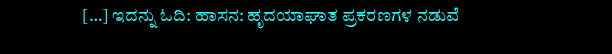[…] ಇದನ್ನು ಓದಿ: ಹಾಸನ: ಹೃದಯಾಘಾತ ಪ್ರಕರಣಗಳ ನಡುವೆ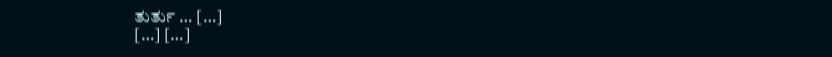ತುರ್ತು … […]
[…] […]